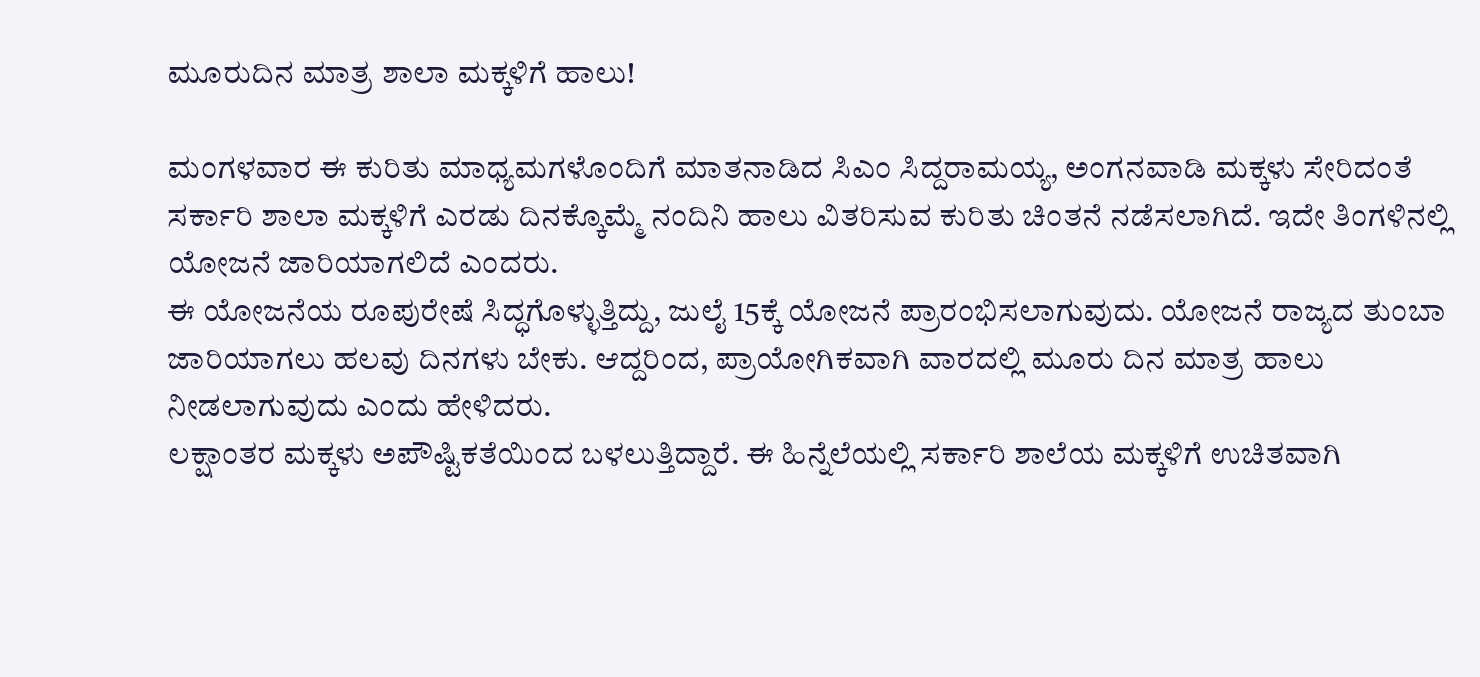ಮೂರುದಿನ ಮಾತ್ರ ಶಾಲಾ ಮಕ್ಕಳಿಗೆ ಹಾಲು!

ಮಂಗಳವಾರ ಈ ಕುರಿತು ಮಾಧ್ಯಮಗಳೊಂದಿಗೆ ಮಾತನಾಡಿದ ಸಿಎಂ ಸಿದ್ದರಾಮಯ್ಯ, ಅಂಗನವಾಡಿ ಮಕ್ಕಳು ಸೇರಿದಂತೆ ಸರ್ಕಾರಿ ಶಾಲಾ ಮಕ್ಕಳಿಗೆ ಎರಡು ದಿನಕ್ಕೊಮ್ಮೆ ನಂದಿನಿ ಹಾಲು ವಿತರಿಸುವ ಕುರಿತು ಚಿಂತನೆ ನಡೆಸಲಾಗಿದೆ. ಇದೇ ತಿಂಗಳಿನಲ್ಲಿ ಯೋಜನೆ ಜಾರಿಯಾಗಲಿದೆ ಎಂದರು.
ಈ ಯೋಜನೆಯ ರೂಪುರೇಷೆ ಸಿದ್ಧಗೊಳ್ಳುತ್ತಿದ್ದು, ಜುಲೈ 15ಕ್ಕೆ ಯೋಜನೆ ಪ್ರಾರಂಭಿಸಲಾಗುವುದು. ಯೋಜನೆ ರಾಜ್ಯದ ತುಂಬಾ ಜಾರಿಯಾಗಲು ಹಲವು ದಿನಗಳು ಬೇಕು. ಆದ್ದರಿಂದ, ಪ್ರಾಯೋಗಿಕವಾಗಿ ವಾರದಲ್ಲಿ ಮೂರು ದಿನ ಮಾತ್ರ ಹಾಲು ನೀಡಲಾಗುವುದು ಎಂದು ಹೇಳಿದರು.
ಲಕ್ಷಾಂತರ ಮಕ್ಕಳು ಅಪೌಷ್ಟಿಕತೆಯಿಂದ ಬಳಲುತ್ತಿದ್ದಾರೆ. ಈ ಹಿನ್ನೆಲೆಯಲ್ಲಿ ಸರ್ಕಾರಿ ಶಾಲೆಯ ಮಕ್ಕಳಿಗೆ ಉಚಿತವಾಗಿ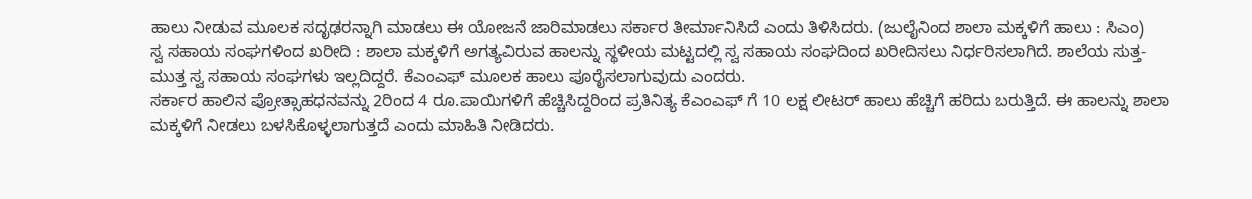ಹಾಲು ನೀಡುವ ಮೂಲಕ ಸದೃಢರನ್ನಾಗಿ ಮಾಡಲು ಈ ಯೋಜನೆ ಜಾರಿಮಾಡಲು ಸರ್ಕಾರ ತೀರ್ಮಾನಿಸಿದೆ ಎಂದು ತಿಳಿಸಿದರು. (ಜುಲೈನಿಂದ ಶಾಲಾ ಮಕ್ಕಳಿಗೆ ಹಾಲು : ಸಿಎಂ)
ಸ್ವ ಸಹಾಯ ಸಂಘಗಳಿಂದ ಖರೀದಿ : ಶಾಲಾ ಮಕ್ಕಳಿಗೆ ಅಗತ್ಯವಿರುವ ಹಾಲನ್ನು ಸ್ಥಳೀಯ ಮಟ್ಟದಲ್ಲಿ ಸ್ವ ಸಹಾಯ ಸಂಘದಿಂದ ಖರೀದಿಸಲು ನಿರ್ಧರಿಸಲಾಗಿದೆ. ಶಾಲೆಯ ಸುತ್ತ-ಮುತ್ತ ಸ್ವ ಸಹಾಯ ಸಂಘಗಳು ಇಲ್ಲದಿದ್ದರೆ. ಕೆಎಂಎಫ್ ಮೂಲಕ ಹಾಲು ಪೂರೈಸಲಾಗುವುದು ಎಂದರು.
ಸರ್ಕಾರ ಹಾಲಿನ ಪ್ರೋತ್ಸಾಹಧನವನ್ನು 2ರಿಂದ 4 ರೂ.ಪಾಯಿಗಳಿಗೆ ಹೆಚ್ಚಿಸಿದ್ದರಿಂದ ಪ್ರತಿನಿತ್ಯ ಕೆಎಂಎಫ್ ಗೆ 10 ಲಕ್ಷ ಲೀಟರ್ ಹಾಲು ಹೆಚ್ಚಿಗೆ ಹರಿದು ಬರುತ್ತಿದೆ. ಈ ಹಾಲನ್ನು ಶಾಲಾ ಮಕ್ಕಳಿಗೆ ನೀಡಲು ಬಳಸಿಕೊಳ್ಳಲಾಗುತ್ತದೆ ಎಂದು ಮಾಹಿತಿ ನೀಡಿದರು.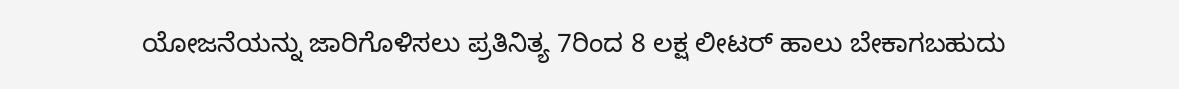ಯೋಜನೆಯನ್ನು ಜಾರಿಗೊಳಿಸಲು ಪ್ರತಿನಿತ್ಯ 7ರಿಂದ 8 ಲಕ್ಷ ಲೀಟರ್ ಹಾಲು ಬೇಕಾಗಬಹುದು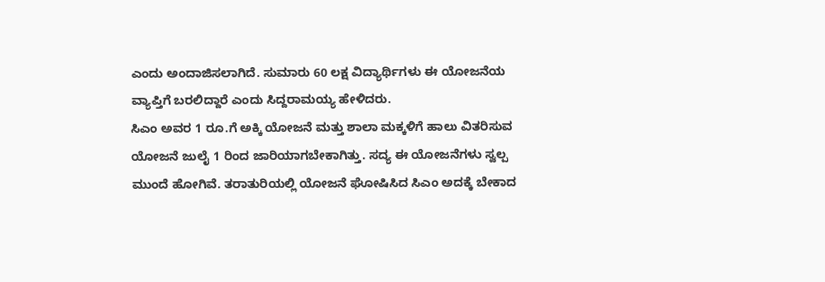ಎಂದು ಅಂದಾಜಿಸಲಾಗಿದೆ. ಸುಮಾರು 60 ಲಕ್ಷ ವಿದ್ಯಾರ್ಥಿಗಳು ಈ ಯೋಜನೆಯ ವ್ಯಾಪ್ತಿಗೆ ಬರಲಿದ್ದಾರೆ ಎಂದು ಸಿದ್ದರಾಮಯ್ಯ ಹೇಳಿದರು.
ಸಿಎಂ ಅವರ 1 ರೂ.ಗೆ ಅಕ್ಕಿ ಯೋಜನೆ ಮತ್ತು ಶಾಲಾ ಮಕ್ಕಳಿಗೆ ಹಾಲು ವಿತರಿಸುವ ಯೋಜನೆ ಜುಲೈ 1 ರಿಂದ ಜಾರಿಯಾಗಬೇಕಾಗಿತ್ತು. ಸದ್ಯ ಈ ಯೋಜನೆಗಳು ಸ್ವಲ್ಪ ಮುಂದೆ ಹೋಗಿವೆ. ತರಾತುರಿಯಲ್ಲಿ ಯೋಜನೆ ಘೋಷಿಸಿದ ಸಿಎಂ ಅದಕ್ಕೆ ಬೇಕಾದ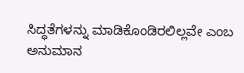ಸಿದ್ಧತೆಗಳನ್ನು ಮಾಡಿಕೊಂಡಿರಲಿಲ್ಲವೇ ಎಂಬ ಅನುಮಾನ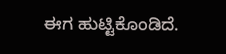ಈಗ ಹುಟ್ಟಿಕೊಂಡಿದೆ.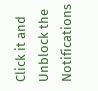Click it and Unblock the Notifications